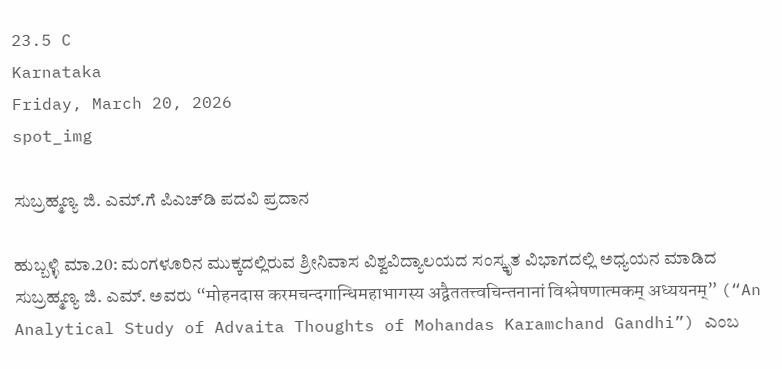23.5 C
Karnataka
Friday, March 20, 2026
spot_img

ಸುಬ್ರಹ್ಮಣ್ಯ ಜಿ. ಎಮ್.ಗೆ ಪಿಎಚ್‌‌ಡಿ ಪದವಿ ಪ್ರದಾನ

ಹುಬ್ಬಳ್ಳಿ ಮಾ.20: ಮಂಗಳೂರಿನ ಮುಕ್ಕದಲ್ಲಿರುವ ಶ್ರೀನಿವಾಸ ವಿಶ್ವವಿದ್ಯಾಲಯದ ಸಂಸ್ಕೃತ ವಿಭಾಗದಲ್ಲಿ ಅಧ್ಯಯನ ಮಾಡಿದ ಸುಬ್ರಹ್ಮಣ್ಯ ಜಿ. ಎಮ್. ಅವರು “मोहनदास करमचन्दगान्धिमहाभागस्य अद्वैततत्त्वचिन्तनानां विश्लेषणात्मकम् अध्ययनम्” (“An Analytical Study of Advaita Thoughts of Mohandas Karamchand Gandhi”) ಎಂಬ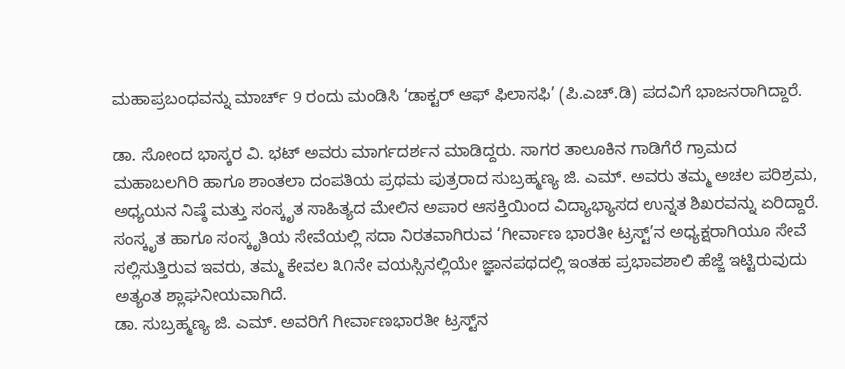ಮಹಾಪ್ರಬಂಧವನ್ನು ಮಾರ್ಚ್ 9 ರಂದು ಮಂಡಿಸಿ ‘ಡಾಕ್ಟರ್ ಆಫ್ ಫಿಲಾಸಫಿ’ (ಪಿ.ಎಚ್.ಡಿ) ಪದವಿಗೆ ಭಾಜನರಾಗಿದ್ದಾರೆ.

ಡಾ. ಸೋಂದ ಭಾಸ್ಕರ ವಿ. ಭಟ್ ಅವರು ಮಾರ್ಗದರ್ಶನ ಮಾಡಿದ್ದರು. ಸಾಗರ ತಾಲೂಕಿನ ಗಾಡಿಗೆರೆ ಗ್ರಾಮದ ಮಹಾಬಲಗಿರಿ ಹಾಗೂ ಶಾಂತಲಾ ದಂಪತಿಯ ಪ್ರಥಮ ಪುತ್ರರಾದ ಸುಬ್ರಹ್ಮಣ್ಯ ಜಿ. ಎಮ್. ಅವರು ತಮ್ಮ ಅಚಲ ಪರಿಶ್ರಮ, ಅಧ್ಯಯನ ನಿಷ್ಠೆ ಮತ್ತು ಸಂಸ್ಕೃತ ಸಾಹಿತ್ಯದ ಮೇಲಿನ ಅಪಾರ ಆಸಕ್ತಿಯಿಂದ ವಿದ್ಯಾಭ್ಯಾಸದ ಉನ್ನತ ಶಿಖರವನ್ನು ಏರಿದ್ದಾರೆ. ಸಂಸ್ಕೃತ ಹಾಗೂ ಸಂಸ್ಕೃತಿಯ ಸೇವೆಯಲ್ಲಿ ಸದಾ ನಿರತವಾಗಿರುವ ‘ಗೀರ್ವಾಣ ಭಾರತೀ ಟ್ರಸ್ಟ್’ನ ಅಧ್ಯಕ್ಷರಾಗಿಯೂ ಸೇವೆ ಸಲ್ಲಿಸುತ್ತಿರುವ ಇವರು, ತಮ್ಮ ಕೇವಲ ೩೧ನೇ ವಯಸ್ಸಿನಲ್ಲಿಯೇ ಜ್ಞಾನಪಥದಲ್ಲಿ ಇಂತಹ ಪ್ರಭಾವಶಾಲಿ ಹೆಜ್ಜೆ ಇಟ್ಟಿರುವುದು ಅತ್ಯಂತ ಶ್ಲಾಘನೀಯವಾಗಿದೆ.
ಡಾ. ಸುಬ್ರಹ್ಮಣ್ಯ ಜಿ. ಎಮ್. ಅವರಿಗೆ ಗೀರ್ವಾಣಭಾರತೀ ಟ್ರಸ್ಟ್‌ನ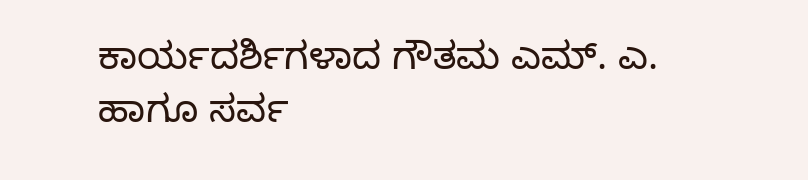ಕಾರ್ಯದರ್ಶಿಗಳಾದ ಗೌತಮ ಎಮ್. ಎ. ಹಾಗೂ ಸರ್ವ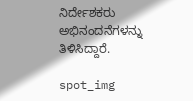ನಿರ್ದೇಶಕರು ಅಭಿನಂದನೆಗಳನ್ನು ತಿಳಿಸಿದ್ದಾರೆ.

spot_img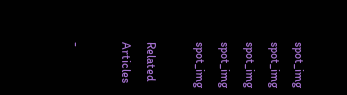spot_img
spot_img
spot_img
spot_img
spot_img

Related Articles

-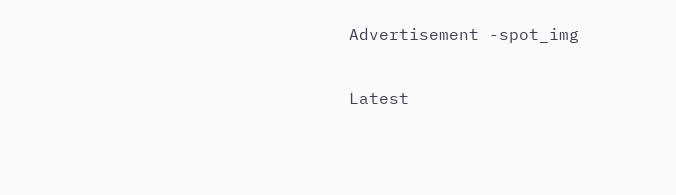Advertisement -spot_img

Latest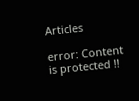Articles

error: Content is protected !!